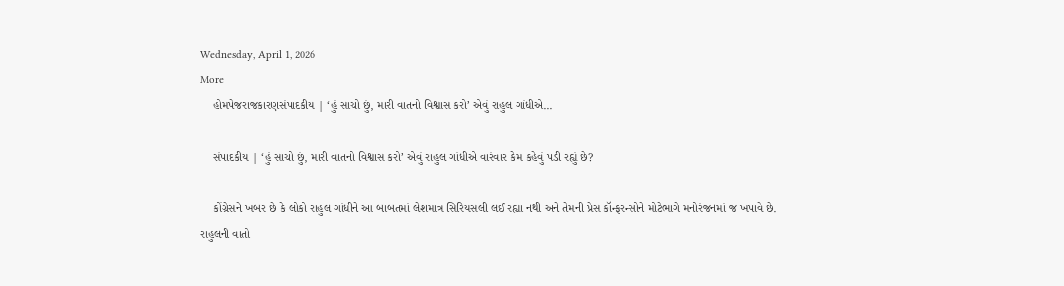Wednesday, April 1, 2026
More
    હોમપેજરાજકારણસંપાદકીય | ‘હું સાચો છું, મારી વાતનો વિશ્વાસ કરો’ એવું રાહુલ ગાંધીએ...

    સંપાદકીય | ‘હું સાચો છું, મારી વાતનો વિશ્વાસ કરો’ એવું રાહુલ ગાંધીએ વારંવાર કેમ કહેવું પડી રહ્યું છે?

    કોંગ્રેસને ખબર છે કે લોકો રાહુલ ગાંધીને આ બાબતમાં લેશમાત્ર સિરિયસલી લઈ રહ્યા નથી અને તેમની પ્રેસ કૉન્ફરન્સોને મોટેભાગે મનોરંજનમાં જ ખપાવે છે. રાહુલની વાતો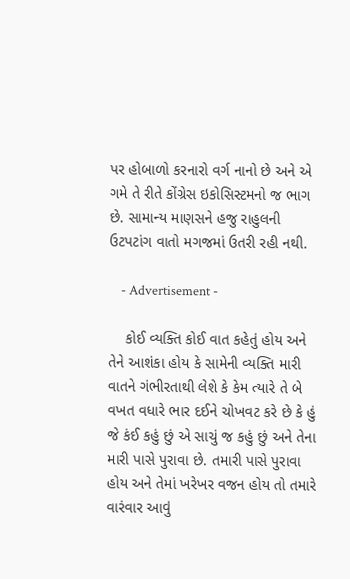પર હોબાળો કરનારો વર્ગ નાનો છે અને એ ગમે તે રીતે કોંગ્રેસ ઇકોસિસ્ટમનો જ ભાગ છે. સામાન્ય માણસને હજુ રાહુલની ઉટપટાંગ વાતો મગજમાં ઉતરી રહી નથી.

    - Advertisement -

    કોઈ વ્યક્તિ કોઈ વાત કહેતું હોય અને તેને આશંકા હોય કે સામેની વ્યક્તિ મારી વાતને ગંભીરતાથી લેશે કે કેમ ત્યારે તે બે વખત વધારે ભાર દઈને ચોખવટ કરે છે કે હું જે કંઈ કહું છું એ સાચું જ કહું છું અને તેના મારી પાસે પુરાવા છે. તમારી પાસે પુરાવા હોય અને તેમાં ખરેખર વજન હોય તો તમારે વારંવાર આવું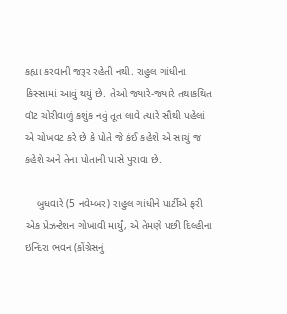કહ્યા કરવાની જરૂર રહેતી નથી. રાહુલ ગાંધીના કિસ્સામાં આવું થયું છે. તેઓ જ્યારે-જ્યારે તથાકથિત વૉટ ચોરીવાળું કશુંક નવું તૂત લાવે ત્યારે સૌથી પહેલાં એ ચોખવટ કરે છે કે પોતે જે કંઈ કહેશે એ સાચું જ કહેશે અને તેના પોતાની પાસે પુરાવા છે.

    બુધવારે (5 નવેમ્બર) રાહુલ ગાંધીને પાર્ટીએ ફરી એક પ્રેઝન્ટેશન ગોખાવી માર્યું, એ તેમણે પછી દિલ્હીના ઇન્દિરા ભવન (કોંગ્રેસનું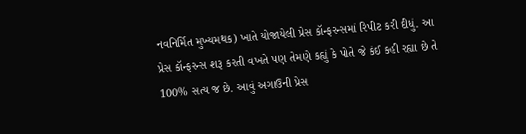નવનિર્મિત મુખ્યમથક) ખાતે યોજાયેલી પ્રેસ કૉન્ફરન્સમાં રિપીટ કરી દીધું. આ પ્રેસ કૉન્ફરન્સ શરૂ કરતી વખતે પણ તેમણે કહ્યું કે પોતે જે કંઈ કહી રહ્યા છે તે 100% સત્ય જ છે. આવું અગાઉની પ્રેસ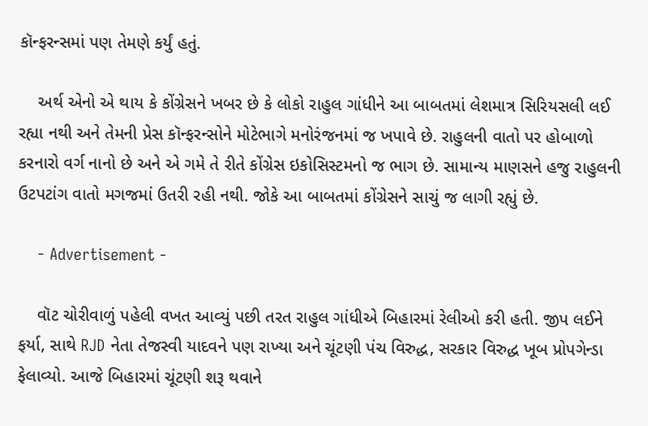કૉન્ફરન્સમાં પણ તેમણે કર્યું હતું.

    અર્થ એનો એ થાય કે કોંગ્રેસને ખબર છે કે લોકો રાહુલ ગાંધીને આ બાબતમાં લેશમાત્ર સિરિયસલી લઈ રહ્યા નથી અને તેમની પ્રેસ કૉન્ફરન્સોને મોટેભાગે મનોરંજનમાં જ ખપાવે છે. રાહુલની વાતો પર હોબાળો કરનારો વર્ગ નાનો છે અને એ ગમે તે રીતે કોંગ્રેસ ઇકોસિસ્ટમનો જ ભાગ છે. સામાન્ય માણસને હજુ રાહુલની ઉટપટાંગ વાતો મગજમાં ઉતરી રહી નથી. જોકે આ બાબતમાં કોંગ્રેસને સાચું જ લાગી રહ્યું છે.

    - Advertisement -

    વૉટ ચોરીવાળું પહેલી વખત આવ્યું પછી તરત રાહુલ ગાંધીએ બિહારમાં રેલીઓ કરી હતી. જીપ લઈને ફર્યા, સાથે RJD નેતા તેજસ્વી યાદવને પણ રાખ્યા અને ચૂંટણી પંચ વિરુદ્ધ, સરકાર વિરુદ્ધ ખૂબ પ્રોપગેન્ડા ફેલાવ્યો. આજે બિહારમાં ચૂંટણી શરૂ થવાને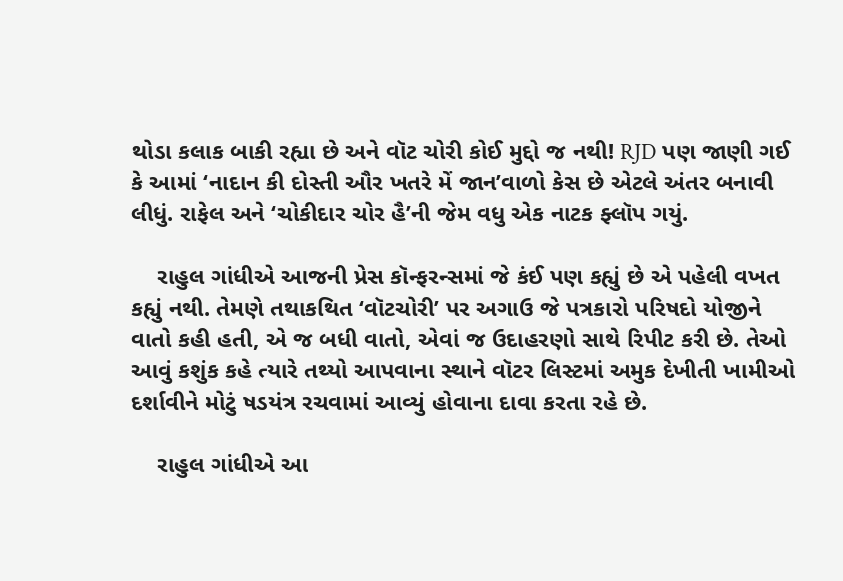થોડા કલાક બાકી રહ્યા છે અને વૉટ ચોરી કોઈ મુદ્દો જ નથી! RJD પણ જાણી ગઈ કે આમાં ‘નાદાન કી દોસ્તી ઔર ખતરે મેં જાન’વાળો કેસ છે એટલે અંતર બનાવી લીધું. રાફેલ અને ‘ચોકીદાર ચોર હૈ’ની જેમ વધુ એક નાટક ફ્લૉપ ગયું.

    રાહુલ ગાંધીએ આજની પ્રેસ કૉન્ફરન્સમાં જે કંઈ પણ કહ્યું છે એ પહેલી વખત કહ્યું નથી. તેમણે તથાકથિત ‘વૉટચોરી’ પર અગાઉ જે પત્રકારો પરિષદો યોજીને વાતો કહી હતી, એ જ બધી વાતો, એવાં જ ઉદાહરણો સાથે રિપીટ કરી છે. તેઓ આવું કશુંક કહે ત્યારે તથ્યો આપવાના સ્થાને વૉટર લિસ્ટમાં અમુક દેખીતી ખામીઓ દર્શાવીને મોટું ષડયંત્ર રચવામાં આવ્યું હોવાના દાવા કરતા રહે છે.

    રાહુલ ગાંધીએ આ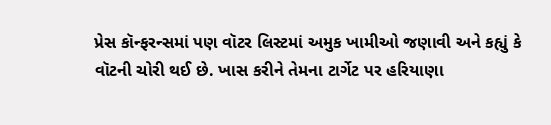પ્રેસ કૉન્ફરન્સમાં પણ વૉટર લિસ્ટમાં અમુક ખામીઓ જણાવી અને કહ્યું કે વૉટની ચોરી થઈ છે. ખાસ કરીને તેમના ટાર્ગેટ પર હરિયાણા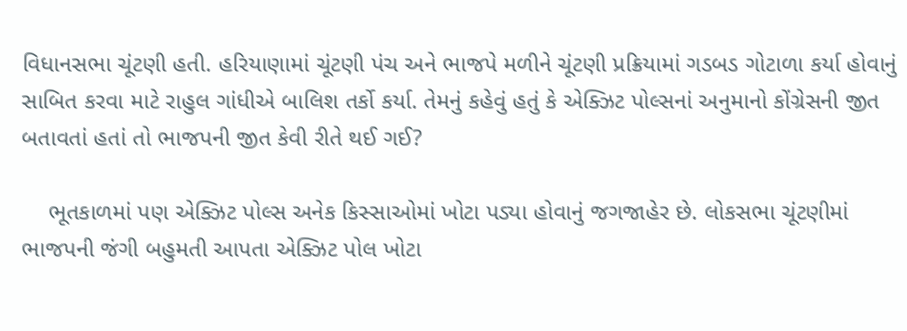વિધાનસભા ચૂંટણી હતી. હરિયાણામાં ચૂંટણી પંચ અને ભાજપે મળીને ચૂંટણી પ્રક્રિયામાં ગડબડ ગોટાળા કર્યા હોવાનું સાબિત કરવા માટે રાહુલ ગાંધીએ બાલિશ તર્કો કર્યા. તેમનું કહેવું હતું કે એક્ઝિટ પોલ્સનાં અનુમાનો કોંગ્રેસની જીત બતાવતાં હતાં તો ભાજપની જીત કેવી રીતે થઈ ગઈ?

    ભૂતકાળમાં પણ એક્ઝિટ પોલ્સ અનેક કિસ્સાઓમાં ખોટા પડ્યા હોવાનું જગજાહેર છે. લોકસભા ચૂંટણીમાં ભાજપની જંગી બહુમતી આપતા એક્ઝિટ પોલ ખોટા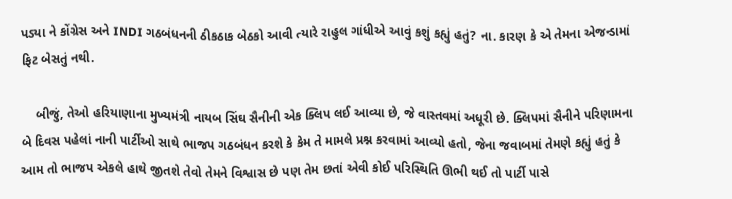પડ્યા ને કોંગ્રેસ અને INDI ગઠબંધનની ઠીકઠાક બેઠકો આવી ત્યારે રાહુલ ગાંધીએ આવું કશું કહ્યું હતું? ના. કારણ કે એ તેમના એજન્ડામાં ફિટ બેસતું નથી.

    બીજું, તેઓ હરિયાણાના મુખ્યમંત્રી નાયબ સિંઘ સૈનીની એક ક્લિપ લઈ આવ્યા છે, જે વાસ્તવમાં અધૂરી છે. ક્લિપમાં સૈનીને પરિણામના બે દિવસ પહેલાં નાની પાર્ટીઓ સાથે ભાજપ ગઠબંધન કરશે કે કેમ તે મામલે પ્રશ્ન કરવામાં આવ્યો હતો, જેના જવાબમાં તેમણે કહ્યું હતું કે આમ તો ભાજપ એકલે હાથે જીતશે તેવો તેમને વિશ્વાસ છે પણ તેમ છતાં એવી કોઈ પરિસ્થિતિ ઊભી થઈ તો પાર્ટી પાસે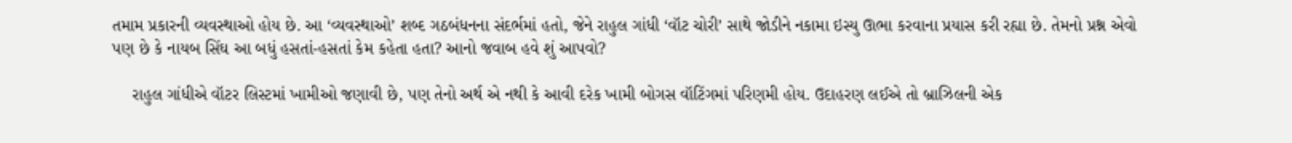તમામ પ્રકારની વ્યવસ્થાઓ હોય છે. આ ‘વ્યવસ્થાઓ’ શબ્દ ગઠબંધનના સંદર્ભમાં હતો, જેને રાહુલ ગાંધી ‘વૉટ ચોરી’ સાથે જોડીને નકામા ઇસ્યુ ઊભા કરવાના પ્રયાસ કરી રહ્યા છે. તેમનો પ્રશ્ન એવો પણ છે કે નાયબ સિંઘ આ બધું હસતાં-હસતાં કેમ કહેતા હતા? આનો જવાબ હવે શું આપવો?

    રાહુલ ગાંધીએ વૉટર લિસ્ટમાં ખામીઓ જણાવી છે, પણ તેનો અર્થ એ નથી કે આવી દરેક ખામી બોગસ વૉટિંગમાં પરિણમી હોય. ઉદાહરણ લઈએ તો બ્રાઝિલની એક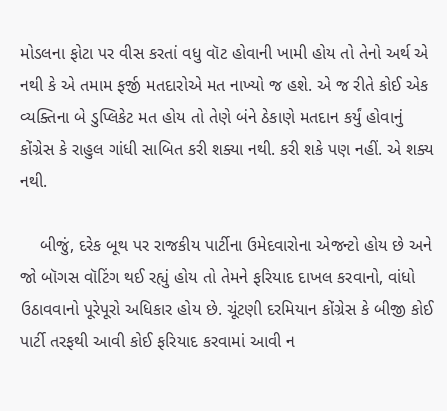મોડલના ફોટા પર વીસ કરતાં વધુ વૉટ હોવાની ખામી હોય તો તેનો અર્થ એ નથી કે એ તમામ ફર્જી મતદારોએ મત નાખ્યો જ હશે. એ જ રીતે કોઈ એક વ્યક્તિના બે ડુપ્લિકેટ મત હોય તો તેણે બંને ઠેકાણે મતદાન કર્યું હોવાનું કોંગ્રેસ કે રાહુલ ગાંધી સાબિત કરી શક્યા નથી. કરી શકે પણ નહીં. એ શક્ય નથી.

    બીજું, દરેક બૂથ પર રાજકીય પાર્ટીના ઉમેદવારોના એજન્ટો હોય છે અને જો બૉગસ વૉટિંગ થઈ રહ્યું હોય તો તેમને ફરિયાદ દાખલ કરવાનો, વાંધો ઉઠાવવાનો પૂરેપૂરો અધિકાર હોય છે. ચૂંટણી દરમિયાન કોંગ્રેસ કે બીજી કોઈ પાર્ટી તરફથી આવી કોઈ ફરિયાદ કરવામાં આવી ન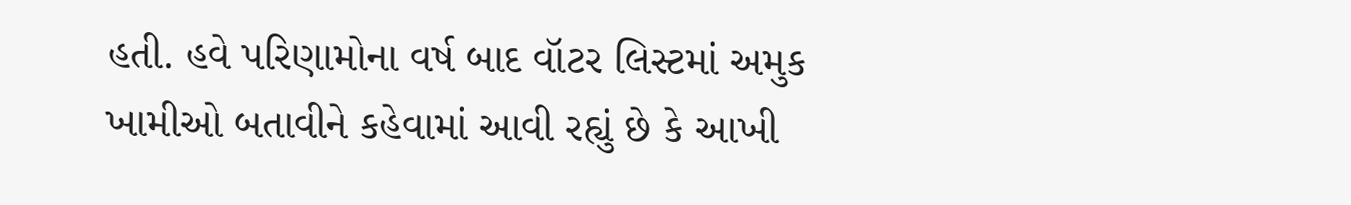હતી. હવે પરિણામોના વર્ષ બાદ વૉટર લિસ્ટમાં અમુક ખામીઓ બતાવીને કહેવામાં આવી રહ્યું છે કે આખી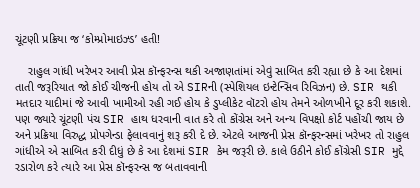ચૂંટણી પ્રક્રિયા જ ‘કોમ્પ્રોમાઇઝ્ડ’ હતી!

    રાહુલ ગાંધી ખરેખર આવી પ્રેસ કૉન્ફરન્સ થકી અજાણતાંમાં એવું સાબિત કરી રહ્યા છે કે આ દેશમાં તાતી જરૂરિયાત જો કોઈ ચીજની હોય તો એ SIRની (સ્પેશિયલ ઇન્ટેન્સિવ રિવિઝન) છે. SIR થકી મતદાર યાદીમાં જે આવી ખામીઓ રહી ગઈ હોય કે ડુપ્લીકેટ વૉટરો હોય તેમને ઓળખીને દૂર કરી શકાશે. પણ જ્યારે ચૂંટણી પંચ SIR હાથ ધરવાની વાત કરે તો કોંગ્રેસ અને અન્ય વિપક્ષો કોર્ટ પહોંચી જાય છે અને પ્રક્રિયા વિરુદ્ધ પ્રોપગેન્ડા ફેલાવવાનું શરૂ કરી દે છે. એટલે આજની પ્રેસ કૉન્ફરન્સમાં ખરેખર તો રાહુલ ગાંધીએ એ સાબિત કરી દીધું છે કે આ દેશમાં SIR કેમ જરૂરી છે. કાલે ઉઠીને કોઈ કોંગ્રેસી SIR મુદ્દે રડારોળ કરે ત્યારે આ પ્રેસ કૉન્ફરન્સ જ બતાવવાની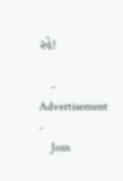રહે!

    - Advertisement -
    Join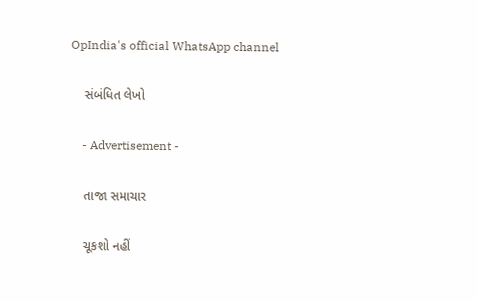OpIndia's official WhatsApp channel

    સંબંધિત લેખો

    - Advertisement -

    તાજા સમાચાર

    ચૂકશો નહીં